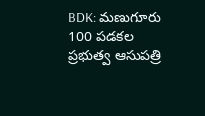BDK: మణుగూరు 100 పడకల ప్రభుత్వ ఆసుపత్రి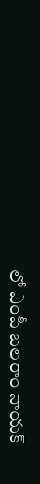లో ఎంపీ బలరాం నాయక్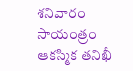శనివారం సాయంత్రం ఆకస్మిక తనిఖీ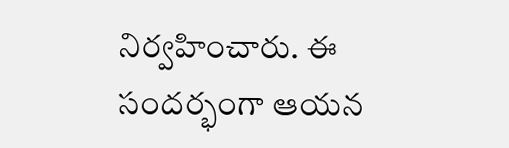నిర్వహించారు. ఈ సందర్భంగా ఆయన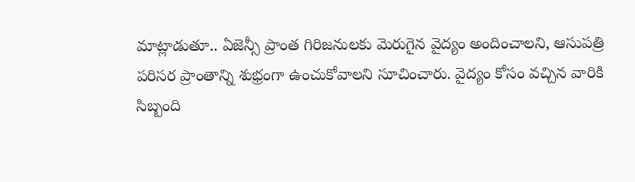మాట్లాడుతూ.. ఏజెన్సీ ప్రాంత గిరిజనులకు మెరుగైన వైద్యం అందించాలని, ఆసుపత్రి పరిసర ప్రాంతాన్ని శుభ్రంగా ఉంచుకోవాలని సూచించారు. వైద్యం కోసం వచ్చిన వారికి సిబ్బంది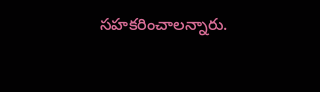సహకరించాలన్నారు.